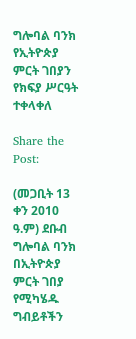ግሎባል ባንክ የኢትዮጵያ ምርት ገበያን የክፍያ ሥርዓት ተቀላቀለ

Share the Post:

(መጋቢት 13 ቀን 2010 ዓ.ም) ደቡብ ግሎባል ባንክ በኢትዮጵያ ምርት ገበያ የሚካሄዱ ግብይቶችን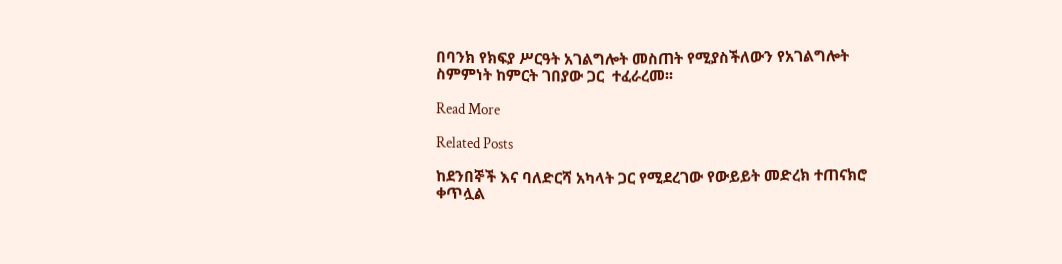በባንክ የክፍያ ሥርዓት አገልግሎት መስጠት የሚያስችለውን የአገልግሎት ስምምነት ከምርት ገበያው ጋር  ተፈራረመ፡፡

Read More

Related Posts

ከደንበኞች እና ባለድርሻ አካላት ጋር የሚደረገው የውይይት መድረክ ተጠናክሮ ቀጥሏል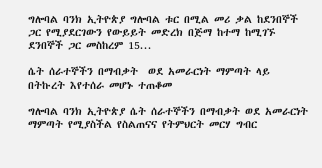ግሎባል ባንክ ኢትዮጵያ ግሎባል ቱር በሚል መሪ ቃል ከደንበኞች ጋር የሚያደርገውን የውይይት መድረክ በጅማ ከተማ ከሚገኙ ደንበኞች ጋር መስከረም 15...

ሴት ሰራተኞችን በማብቃት  ወደ አመራርነት ማምጣት ላይ በትኩረት እየተሰራ መሆኑ ተጠቆመ

ግሎባል ባንክ ኢትዮጵያ ሴት ሰራተኞችን በማብቃት ወደ አመራርነት ማምጣት የሚያስችል የስልጠናና የትምህርት መርሃ ግብር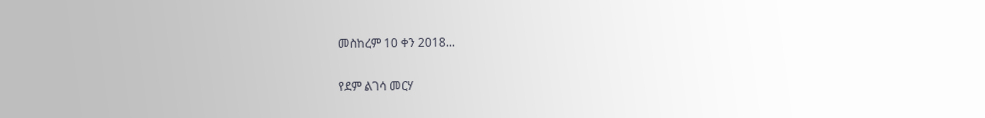መስከረም 10 ቀን 2018...

የደም ልገሳ መርሃ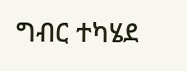ግብር ተካሄደ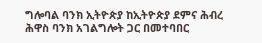ግሎባል ባንክ ኢትዮጵያ ከኢትዮጵያ ደምና ሕብረ ሕዋስ ባንክ አገልግሎት ጋር በመተባበር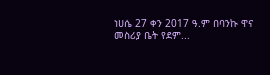ነሀሴ 27 ቀን 2017 ዓ.ም በባንኩ ዋና መስሪያ ቤት የደም...